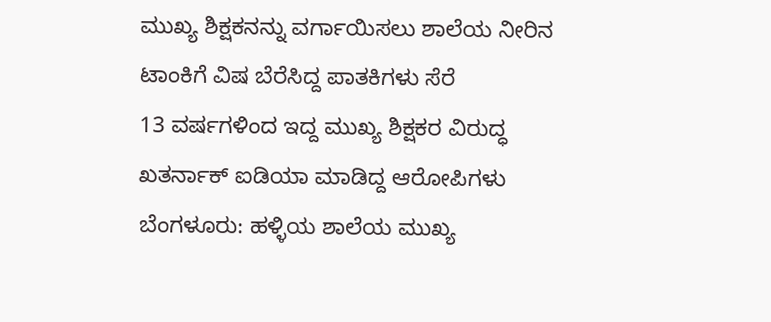ಮುಖ್ಯ ಶಿಕ್ಷಕನನ್ನು ವರ್ಗಾಯಿಸಲು ಶಾಲೆಯ ನೀರಿನ ಟಾಂಕಿಗೆ ವಿಷ ಬೆರೆಸಿದ್ದ ಪಾತಕಿಗಳು ಸೆರೆ
13 ವರ್ಷಗಳಿಂದ ಇದ್ದ ಮುಖ್ಯ ಶಿಕ್ಷಕರ ವಿರುದ್ಧ ಖತರ್ನಾಕ್ ಐಡಿಯಾ ಮಾಡಿದ್ದ ಆರೋಪಿಗಳು ಬೆಂಗಳೂರು: ಹಳ್ಳಿಯ ಶಾಲೆಯ ಮುಖ್ಯ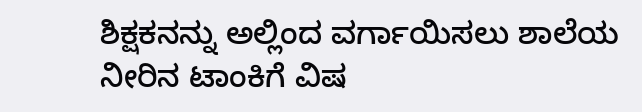ಶಿಕ್ಷಕನನ್ನು ಅಲ್ಲಿಂದ ವರ್ಗಾಯಿಸಲು ಶಾಲೆಯ ನೀರಿನ ಟಾಂಕಿಗೆ ವಿಷ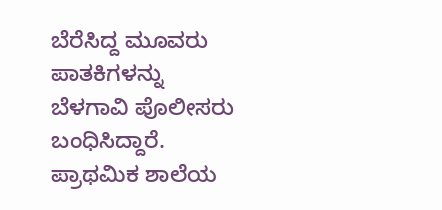ಬೆರೆಸಿದ್ದ ಮೂವರು ಪಾತಕಿಗಳನ್ನು ಬೆಳಗಾವಿ ಪೊಲೀಸರು ಬಂಧಿಸಿದ್ದಾರೆ. ಪ್ರಾಥಮಿಕ ಶಾಲೆಯ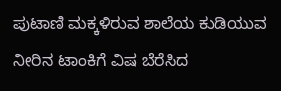ಪುಟಾಣಿ ಮಕ್ಕಳಿರುವ ಶಾಲೆಯ ಕುಡಿಯುವ ನೀರಿನ ಟಾಂಕಿಗೆ ವಿಷ ಬೆರೆಸಿದ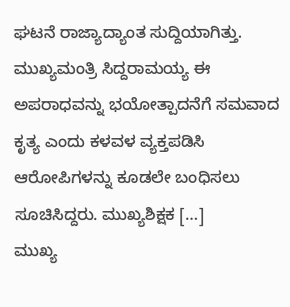ಘಟನೆ ರಾಜ್ಯಾದ್ಯಾಂತ ಸುದ್ದಿಯಾಗಿತ್ತು. ಮುಖ್ಯಮಂತ್ರಿ ಸಿದ್ದರಾಮಯ್ಯ ಈ ಅಪರಾಧವನ್ನು ಭಯೋತ್ಪಾದನೆಗೆ ಸಮವಾದ ಕೃತ್ಯ ಎಂದು ಕಳವಳ ವ್ಯಕ್ತಪಡಿಸಿ ಆರೋಪಿಗಳನ್ನು ಕೂಡಲೇ ಬಂಧಿಸಲು ಸೂಚಿಸಿದ್ದರು. ಮುಖ್ಯಶಿಕ್ಷಕ […]
ಮುಖ್ಯ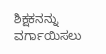ಶಿಕ್ಷಕನನ್ನು ವರ್ಗಾಯಿಸಲು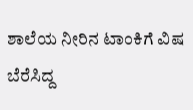ಶಾಲೆಯ ನೀರಿನ ಟಾಂಕಿಗೆ ವಿಷ ಬೆರೆಸಿದ್ದ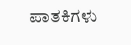ಪಾತಕಿಗಳು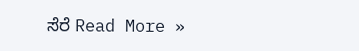ಸೆರೆ Read More »